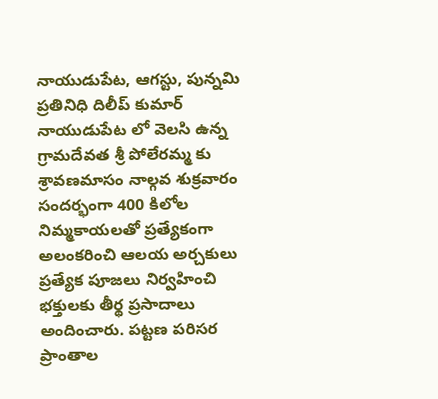నాయుడుపేట, ఆగస్టు, పున్నమి ప్రతినిధి దిలీప్ కుమార్ నాయుడుపేట లో వెలసి ఉన్న గ్రామదేవత శ్రీ పోలేరమ్మ కు శ్రావణమాసం నాల్గవ శుక్రవారం సందర్భంగా 400 కిలోల నిమ్మకాయలతో ప్రత్యేకంగా అలంకరించి ఆలయ అర్చకులు ప్రత్యేక పూజలు నిర్వహించి భక్తులకు తీర్థ ప్రసాదాలు అందించారు. పట్టణ పరిసర ప్రాంతాల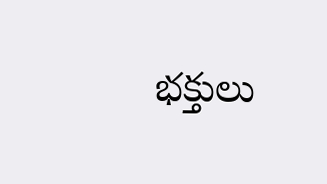భక్తులు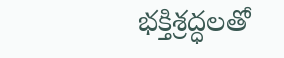భక్తిశ్రద్ధలతో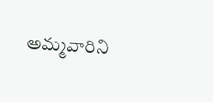అమ్మవారిని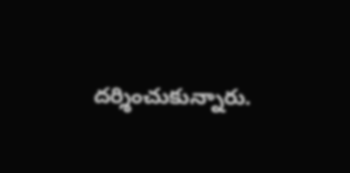దర్శించుకున్నారు.